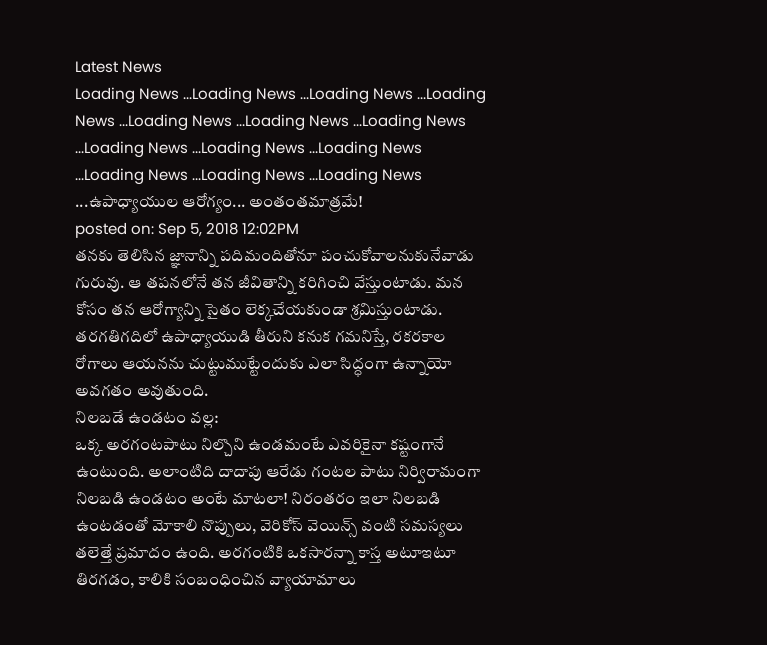Latest News
Loading News ...Loading News ...Loading News ...Loading News ...Loading News ...Loading News ...Loading News ...Loading News ...Loading News ...Loading News ...Loading News ...Loading News ...Loading News ...ఉపాధ్యాయుల ఆరోగ్యం... అంతంతమాత్రమే!
posted on: Sep 5, 2018 12:02PM
తనకు తెలిసిన జ్ఞానాన్ని పదిమందితోనూ పంచుకోవాలనుకునేవాడు గురువు. ఆ తపనలోనే తన జీవితాన్ని కరిగించి వేస్తుంటాడు. మన కోసం తన ఆరోగ్యాన్ని సైతం లెక్కచేయకుండా శ్రమిస్తుంటాడు. తరగతిగదిలో ఉపాధ్యాయుడి తీరుని కనుక గమనిస్తే, రకరకాల రోగాలు ఆయనను చుట్టుముట్టేందుకు ఎలా సిద్ధంగా ఉన్నాయో అవగతం అవుతుంది.
నిలబడే ఉండటం వల్ల:
ఒక్క అరగంటపాటు నిల్చొని ఉండమంటే ఎవరికైనా కష్టంగానే ఉంటుంది. అలాంటిది దాదాపు ఆరేడు గంటల పాటు నిర్విరామంగా నిలబడి ఉండటం అంటే మాటలా! నిరంతరం ఇలా నిలబడి ఉంటడంతో మోకాలి నొప్పులు, వెరికోస్ వెయిన్స్ వంటి సమస్యలు తలెత్తే ప్రమాదం ఉంది. అరగంటికి ఒకసారన్నా కాస్త అటూఇటూ తిరగడం, కాలికి సంబంధించిన వ్యాయామాలు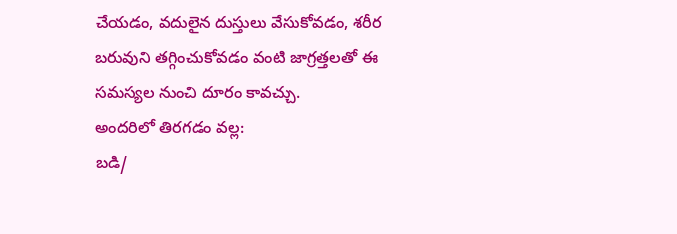చేయడం, వదులైన దుస్తులు వేసుకోవడం, శరీర బరువుని తగ్గించుకోవడం వంటి జాగ్రత్తలతో ఈ సమస్యల నుంచి దూరం కావచ్చు.
అందరిలో తిరగడం వల్ల:
బడి/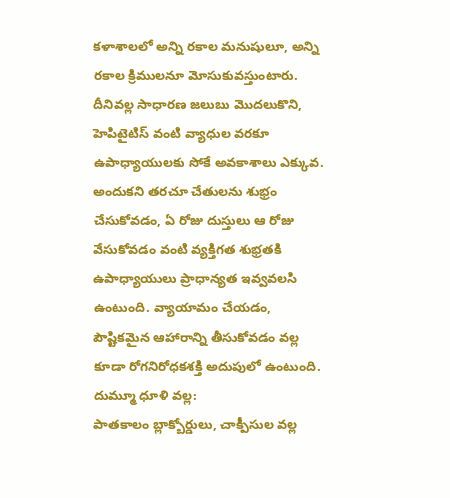కళాశాలలో అన్ని రకాల మనుషులూ, అన్ని రకాల క్రిములనూ మోసుకువస్తుంటారు. దీనివల్ల సాధారణ జలుబు మొదలుకొని, హెపిటైటిస్ వంటి వ్యాధుల వరకూ ఉపాధ్యాయులకు సోకే అవకాశాలు ఎక్కువ. అందుకని తరచూ చేతులను శుభ్రం చేసుకోవడం, ఏ రోజు దుస్తులు ఆ రోజు వేసుకోవడం వంటి వ్యక్తిగత శుభ్రతకి ఉపాధ్యాయులు ప్రాధాన్యత ఇవ్వవలసి ఉంటుంది. వ్యాయామం చేయడం, పౌష్టికమైన ఆహారాన్ని తీసుకోవడం వల్ల కూడా రోగనిరోధకశక్తి అదుపులో ఉంటుంది.
దుమ్మూ ధూళి వల్ల:
పాతకాలం బ్లాక్బోర్డులు, చాక్పీసుల వల్ల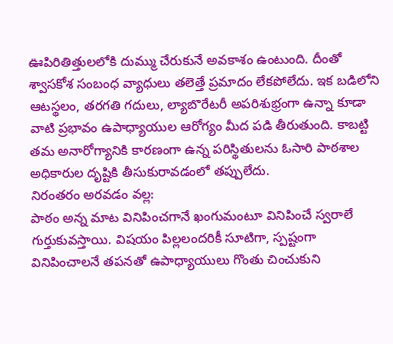ఊపిరితిత్తులలోకి దుమ్ము చేరుకునే అవకాశం ఉంటుంది. దీంతో శ్వాసకోశ సంబంధ వ్యాధులు తలెత్తే ప్రమాదం లేకపోలేదు. ఇక బడిలోని ఆటస్థలం, తరగతి గదులు, ల్యాబొరేటరీ అపరిశుభ్రంగా ఉన్నా కూడా వాటి ప్రభావం ఉపాధ్యాయుల ఆరోగ్యం మీద పడి తీరుతుంది. కాబట్టి తమ అనారోగ్యానికి కారణంగా ఉన్న పరిస్థితులను ఓసారి పాఠశాల అధికారుల దృష్టికి తీసుకురావడంలో తప్పులేదు.
నిరంతరం అరవడం వల్ల:
పాఠం అన్న మాట వినిపించగానే ఖంగుమంటూ వినిపించే స్వరాలే గుర్తుకువస్తాయి. విషయం పిల్లలందరికీ సూటిగా, స్పష్టంగా వినిపించాలనే తపనతో ఉపాధ్యాయులు గొంతు చించుకుని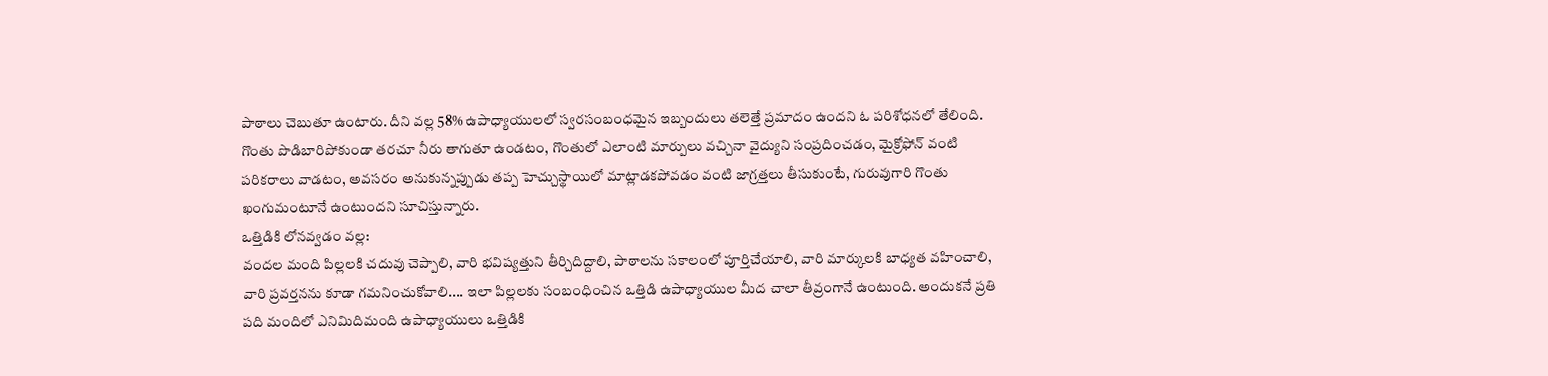పాఠాలు చెబుతూ ఉంటారు. దీని వల్ల 58% ఉపాధ్యాయులలో స్వరసంబంధమైన ఇబ్బందులు తలెత్తే ప్రమాదం ఉందని ఓ పరిశోధనలో తేలింది. గొంతు పొడిబారిపోకుండా తరచూ నీరు తాగుతూ ఉండటం, గొంతులో ఎలాంటి మార్పులు వచ్చినా వైద్యుని సంప్రదించడం, మైక్రోఫోన్ వంటి పరికరాలు వాడటం, అవసరం అనుకున్నప్పుడు తప్ప హెచ్చుస్థాయిలో మాట్లాడకపోవడం వంటి జాగ్రత్తలు తీసుకుంటే, గురువుగారి గొంతు ఖంగుమంటూనే ఉంటుందని సూచిస్తున్నారు.
ఒత్తిడికి లోనవ్వడం వల్ల:
వందల మంది పిల్లలకి చదువు చెప్పాలి, వారి భవిష్యత్తుని తీర్చిదిద్దాలి, పాఠాలను సకాలంలో పూర్తిచేయాలి, వారి మార్కులకి బాధ్యత వహించాలి, వారి ప్రవర్తనను కూడా గమనించుకోవాలి.... ఇలా పిల్లలకు సంబంధించిన ఒత్తిడి ఉపాధ్యాయుల మీద చాలా తీవ్రంగానే ఉంటుంది. అందుకనే ప్రతి పది మందిలో ఎనిమిదిమంది ఉపాధ్యాయులు ఒత్తిడికి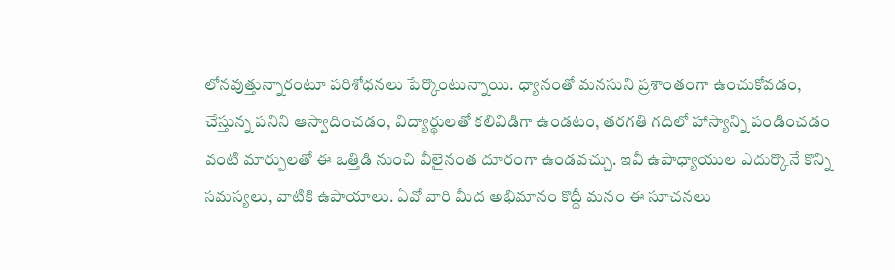లోనవుత్తున్నారంటూ పరిశోధనలు పేర్కొంటున్నాయి. ధ్యానంతో మనసుని ప్రశాంతంగా ఉంచుకోవడం, చేస్తున్న పనిని ఆస్వాదించడం, విద్యార్థులతో కలివిడిగా ఉండటం, తరగతి గదిలో హాస్యాన్ని పండించడం వంటి మార్పులతో ఈ ఒత్తిడి నుంచి వీలైనంత దూరంగా ఉండవచ్చు. ఇవీ ఉపాధ్యాయుల ఎదుర్కొనే కొన్ని సమస్యలు, వాటికి ఉపాయాలు. ఏవో వారి మీద అభిమానం కొద్దీ మనం ఈ సూచనలు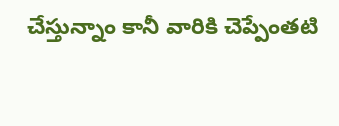చేస్తున్నాం కానీ వారికి చెప్పేంతటి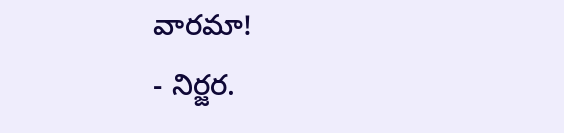వారమా!
- నిర్జర.